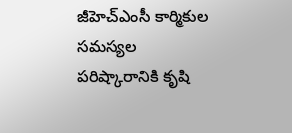జీహెచ్ఎంసీ కార్మికుల సమస్యల పరిష్కారానికి కృషి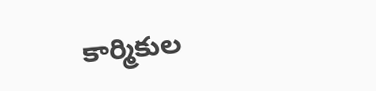కార్మికుల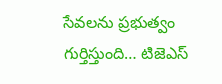సేవలను ప్రభుత్వం గుర్తిస్తుంది… టిజెఎస్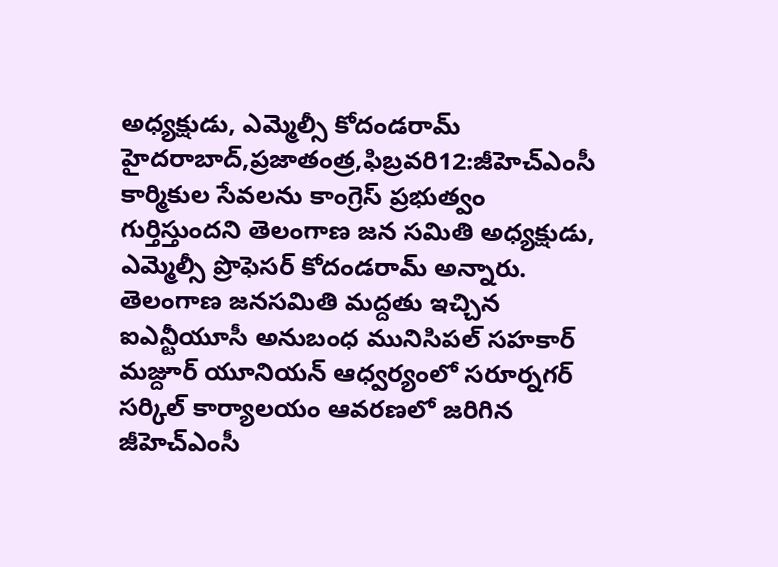అధ్యక్షుడు, ఎమ్మెల్సీ కోదండరామ్ హైదరాబాద్,ప్రజాతంత్ర,ఫిబ్రవరి12:జీహెచ్ఎంసీ కార్మికుల సేవలను కాంగ్రెస్ ప్రభుత్వం గుర్తిస్తుందని తెలంగాణ జన సమితి అధ్యక్షుడు, ఎమ్మెల్సీ ప్రొఫెసర్ కోదండరామ్ అన్నారు. తెలంగాణ జనసమితి మద్దతు ఇచ్చిన ఐఎన్టీయూసీ అనుబంధ మునిసిపల్ సహకార్ మజ్దూర్ యూనియన్ ఆధ్వర్యంలో సరూర్నగర్ సర్కిల్ కార్యాలయం ఆవరణలో జరిగిన జీహెచ్ఎంసీ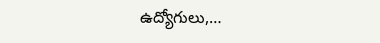ఉద్యోగులు,…